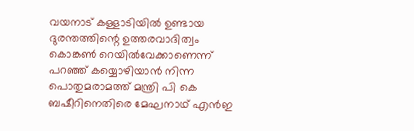വയനാട് കള്ളാടിയിൽ ഉണ്ടായ ദുരന്തത്തിന്റെ ഉത്തരവാദിത്വം കൊങ്കൺ റെയിൽവേക്കാണെന്ന് പറഞ്ഞ് കയ്യൊഴിയാൻ നിന്ന പൊതുമരാമത്ത് മന്ത്രി പി കെ ബഷീറിനെതിരെ മേഘനാഥ് എൻഇ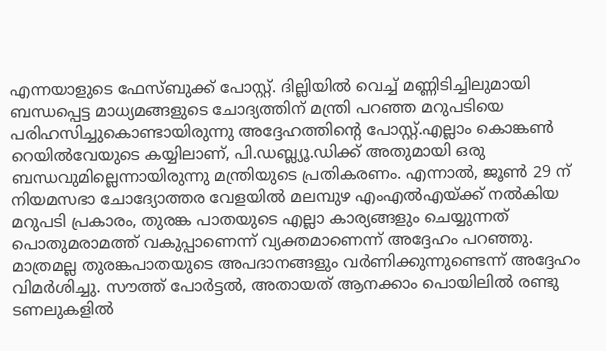എന്നയാളുടെ ഫേസ്ബുക്ക് പോസ്റ്റ്. ദില്ലിയിൽ വെച്ച് മണ്ണിടിച്ചിലുമായി ബന്ധപ്പെട്ട മാധ്യമങ്ങളുടെ ചോദ്യത്തിന് മന്ത്രി പറഞ്ഞ മറുപടിയെ പരിഹസിച്ചുകൊണ്ടായിരുന്നു അദ്ദേഹത്തിന്റെ പോസ്റ്റ്.എല്ലാം കൊങ്കൺ റെയിൽവേയുടെ കയ്യിലാണ്, പി.ഡബ്ല്യൂ.ഡിക്ക് അതുമായി ഒരു ബന്ധവുമില്ലെന്നായിരുന്നു മന്ത്രിയുടെ പ്രതികരണം. എന്നാൽ, ജൂൺ 29 ന് നിയമസഭാ ചോദ്യോത്തര വേളയിൽ മലമ്പുഴ എംഎൽഎയ്ക്ക് നൽകിയ മറുപടി പ്രകാരം, തുരങ്ക പാതയുടെ എല്ലാ കാര്യങ്ങളും ചെയ്യുന്നത് പൊതുമരാമത്ത് വകുപ്പാണെന്ന് വ്യക്തമാണെന്ന് അദ്ദേഹം പറഞ്ഞു. മാത്രമല്ല തുരങ്കപാതയുടെ അപദാനങ്ങളും വർണിക്കുന്നുണ്ടെന്ന് അദ്ദേഹം വിമർശിച്ചു. സൗത്ത് പോർട്ടൽ, അതായത് ആനക്കാം പൊയിലിൽ രണ്ടു ടണലുകളിൽ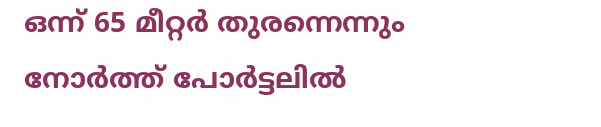ഒന്ന് 65 മീറ്റർ തുരന്നെന്നും നോർത്ത് പോർട്ടലിൽ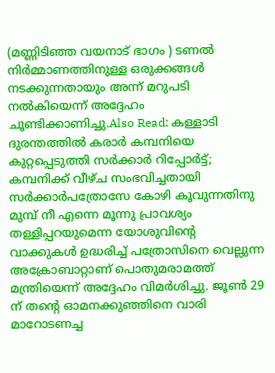(മണ്ണിടിഞ്ഞ വയനാട് ഭാഗം ) ടണൽ നിർമ്മാണത്തിനുള്ള ഒരുക്കങ്ങൾ നടക്കുന്നതായും അന്ന് മറുപടി നൽകിയെന്ന് അദ്ദേഹം ചൂണ്ടിക്കാണിച്ചു.Also Read: കള്ളാടി ദുരന്തത്തിൽ കരാർ കമ്പനിയെ കുറ്റപ്പെടുത്തി സർക്കാർ റിപ്പോർട്ട്; കമ്പനിക്ക് വീഴ്ച സംഭവിച്ചതായി സർക്കാർപത്രോസേ കോഴി കൂവുന്നതിനു മുമ്പ് നീ എന്നെ മൂന്നു പ്രാവശ്യം തള്ളിപ്പറയുമെന്ന യോശുവിന്റെ വാക്കുകൾ ഉദ്ധരിച്ച് പത്രോസിനെ വെല്ലുന്ന അക്രോബാറ്റാണ് പൊതുമരാമത്ത് മന്ത്രിയെന്ന് അദ്ദേഹം വിമർശിച്ചു. ജൂൺ 29 ന് തൻ്റെ ഓമനക്കുഞ്ഞിനെ വാരി മാറോടണച്ച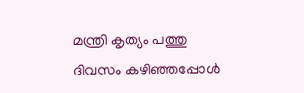മന്ത്രി കൃത്യം പത്തു ദിവസം കഴിഞ്ഞപ്പോൾ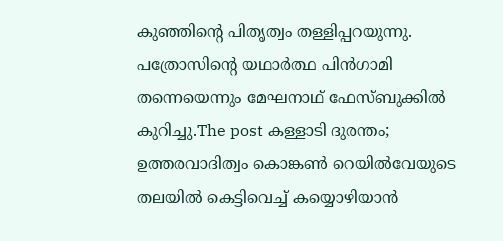കുഞ്ഞിൻ്റെ പിതൃത്വം തള്ളിപ്പറയുന്നു. പത്രോസിൻ്റെ യഥാർത്ഥ പിൻഗാമി തന്നെയെന്നും മേഘനാഥ് ഫേസ്ബുക്കിൽ കുറിച്ചു.The post കള്ളാടി ദുരന്തം; ഉത്തരവാദിത്വം കൊങ്കൺ റെയിൽവേയുടെ തലയിൽ കെട്ടിവെച്ച് കയ്യൊഴിയാൻ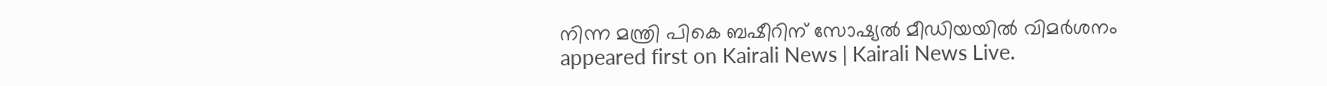നിന്ന മന്ത്രി പികെ ബഷീറിന് സോഷ്യൽ മീഡിയയിൽ വിമർശനം appeared first on Kairali News | Kairali News Live.